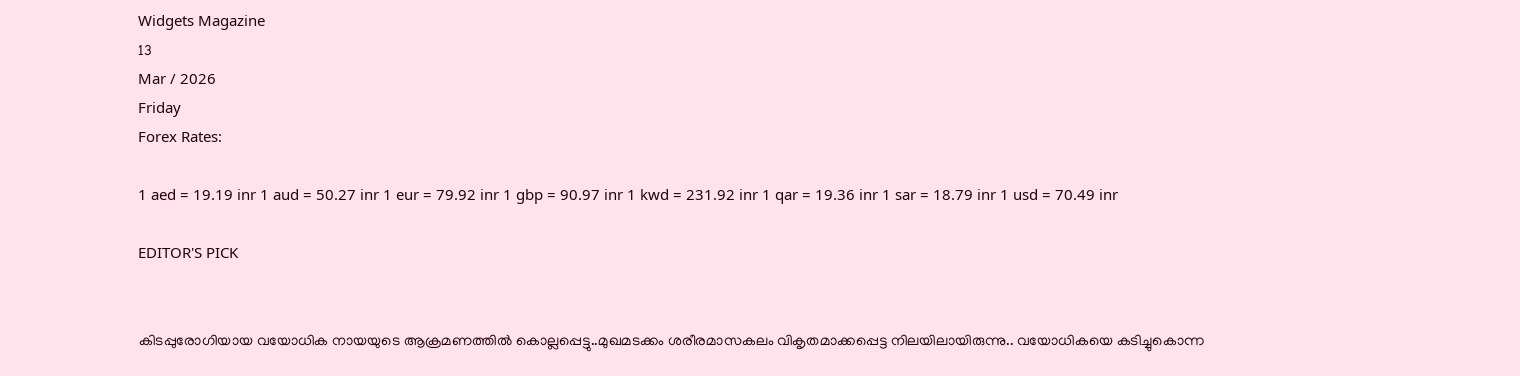Widgets Magazine
13
Mar / 2026
Friday
Forex Rates:

1 aed = 19.19 inr 1 aud = 50.27 inr 1 eur = 79.92 inr 1 gbp = 90.97 inr 1 kwd = 231.92 inr 1 qar = 19.36 inr 1 sar = 18.79 inr 1 usd = 70.49 inr

EDITOR'S PICK


കിടപ്പുരോഗിയായ വയോധിക നായയുടെ ആക്രമണത്തിൽ കൊല്ലപ്പെട്ടു..മുഖമടക്കം ശരീരമാസകലം വികൃതമാക്കപ്പെട്ട നിലയിലായിരുന്നു.. വയോധികയെ കടിച്ചുകൊന്ന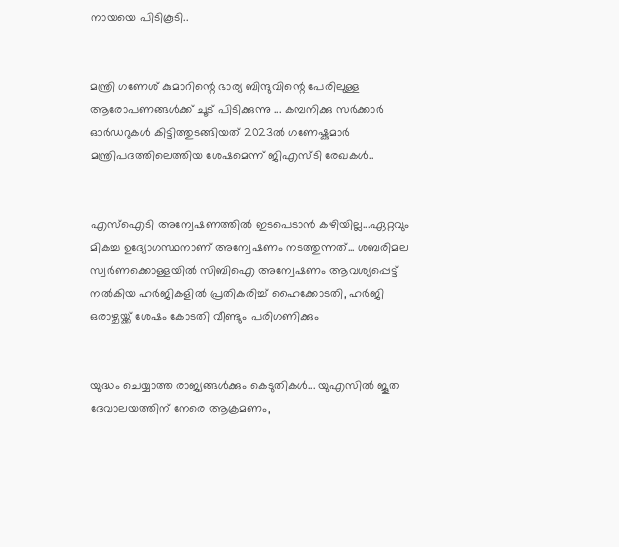നായയെ പിടികൂടി..


മന്ത്രി ഗണേശ് കുമാറിന്റെ ഭാര്യ ബിന്ദുവിന്റെ പേരിലുള്ള ആരോപണങ്ങൾക്ക് ചൂട് പിടിക്കുന്നു ... കമ്പനിക്കു സർക്കാർ ഓർഡറുകൾ കിട്ടിത്തുടങ്ങിയത് 2023ൽ ഗണേഷ്കുമാർ മന്ത്രിപദത്തിലെത്തിയ ശേഷമെന്ന് ജിഎസ്ടി രേഖകൾ..


എസ്‌ഐടി അന്വേഷണത്തിൽ ഇടപെടാൻ കഴിയില്ല...ഏറ്റവും മികച്ച ഉദ്യോഗസ്ഥനാണ് അന്വേഷണം നടത്തുന്നത്... ശബരിമല സ്വർണക്കൊള്ളയിൽ സിബിഐ അന്വേഷണം ആവശ്യപ്പെട്ട് നൽകിയ ഹർജികളിൽ പ്രതികരിച്ച് ഹൈക്കോടതി, ഹർജി ഒരാഴ്ചയ്ക്ക് ശേഷം കോടതി വീണ്ടും പരിഗണിക്കും


യുദ്ധം ചെയ്യാത്ത രാജ്യങ്ങള്‍ക്കും കെടുതികള്‍... യുഎസിൽ ജൂത ദേവാലയത്തിന് നേരെ ആക്രമണം,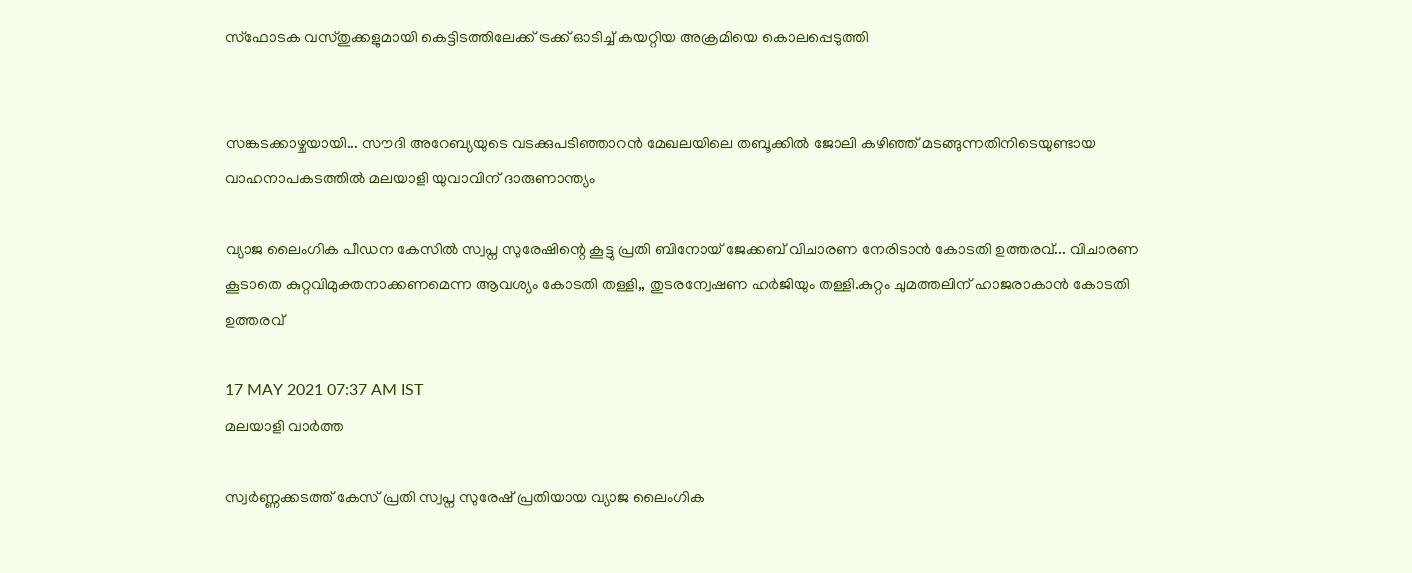സ്ഫോടക വസ്തുക്കളുമായി കെട്ടിടത്തിലേക്ക് ട്രക്ക് ഓടിച്ച് കയറ്റിയ അക്രമിയെ കൊലപ്പെടുത്തി


സങ്കടക്കാഴ്ചയായി... സൗദി അറേബ്യയുടെ വടക്കുപടിഞ്ഞാറൻ മേഖലയിലെ തബൂക്കിൽ ജോലി കഴിഞ്ഞ് മടങ്ങുന്നതിനിടെയുണ്ടായ വാഹനാപകടത്തിൽ മലയാളി യുവാവിന് ദാരുണാന്ത്യം

വ്യാജ ലൈംഗിക പീഡന കേസിൽ സ്വപ്ന സുരേഷിന്റെ കൂട്ടു പ്രതി ബിനോയ് ജേക്കബ് വിചാരണ നേരിടാൻ കോടതി ഉത്തരവ്... വിചാരണ കൂടാതെ കുറ്റവിമുക്തനാക്കണമെന്ന ആവശ്യം കോടതി തള്ളി,, തുടരന്വേഷണ ഹർജിയും തള്ളി.കുറ്റം ചുമത്തലിന് ഹാജരാകാൻ കോടതി ഉത്തരവ്

17 MAY 2021 07:37 AM IST
മലയാളി വാര്‍ത്ത

സ്വർണ്ണക്കടത്ത് കേസ് പ്രതി സ്വപ്ന സുരേഷ് പ്രതിയായ വ്യാജ ലൈംഗിക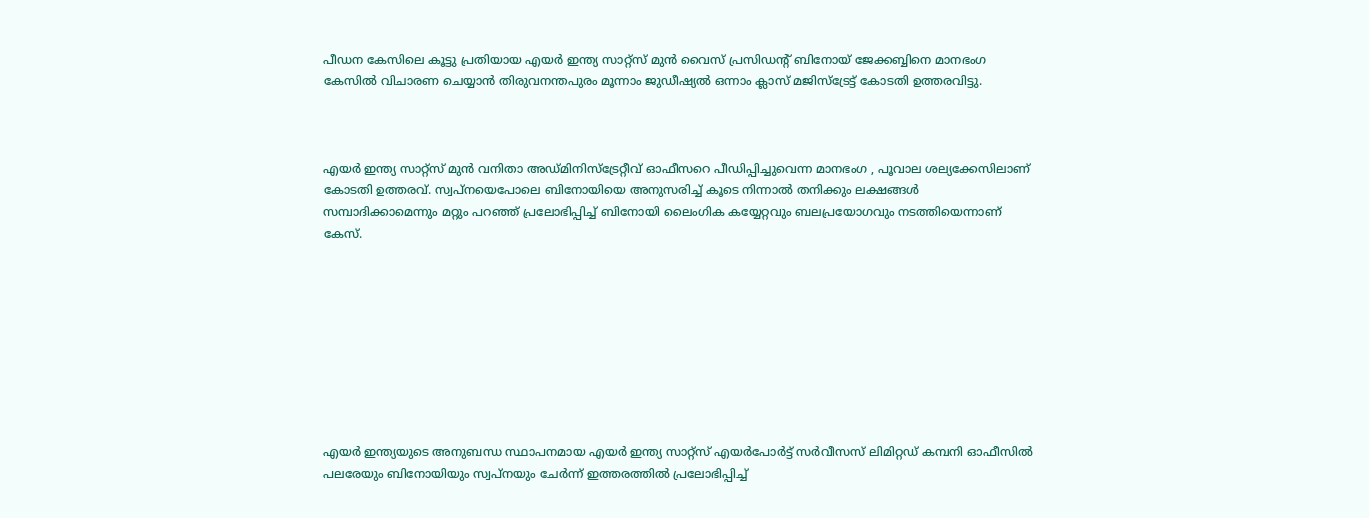പീഡന കേസിലെ കൂട്ടു പ്രതിയായ എയർ ഇന്ത്യ സാറ്റ്സ് മുൻ വൈസ് പ്രസിഡൻ്റ് ബിനോയ് ജേക്കബ്ബിനെ മാനഭംഗ കേസിൽ വിചാരണ ചെയ്യാൻ തിരുവനന്തപുരം മൂന്നാം ജുഡീഷ്യൽ ഒന്നാം ക്ലാസ് മജിസ്‌ട്രേട്ട് കോടതി ഉത്തരവിട്ടു.



എയർ ഇന്ത്യ സാറ്റ്സ് മുൻ വനിതാ അഡ്മിനിസ്ട്രേറ്റീവ് ഓഫീസറെ പീഡിപ്പിച്ചുവെന്ന മാനഭംഗ , പൂവാല ശല്യക്കേസിലാണ് കോടതി ഉത്തരവ്. സ്വപ്നയെപോലെ ബിനോയിയെ അനുസരിച്ച് കൂടെ നിന്നാൽ തനിക്കും ലക്ഷങ്ങൾ സമ്പാദിക്കാമെന്നും മറ്റും പറഞ്ഞ് പ്രലോഭിപ്പിച്ച് ബിനോയി ലൈംഗിക കയ്യേറ്റവും ബലപ്രയോഗവും നടത്തിയെന്നാണ് കേസ്.









എയർ ഇന്ത്യയുടെ അനുബന്ധ സ്ഥാപനമായ എയർ ഇന്ത്യ സാറ്റ്സ് എയർപോർട്ട് സർവീസസ് ലിമിറ്റഡ് കമ്പനി ഓഫീസിൽ പലരേയും ബിനോയിയും സ്വപ്നയും ചേർന്ന് ഇത്തരത്തിൽ പ്രലോഭിപ്പിച്ച്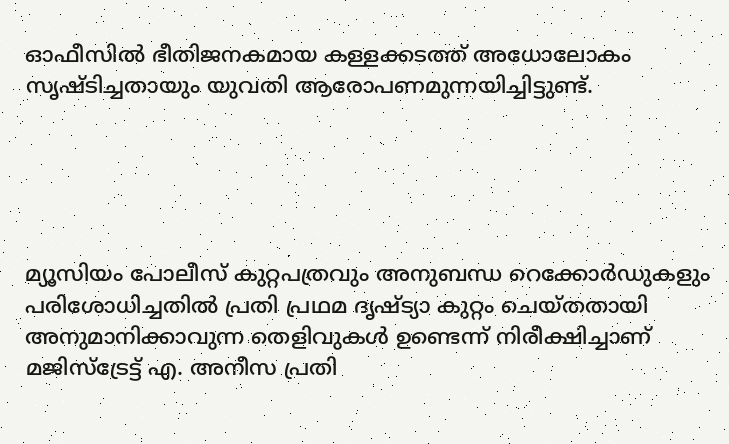ഓഫീസിൽ ഭീതിജനകമായ കള്ളക്കടത്ത് അധോലോകം സൃഷ്ടിച്ചതായും യുവതി ആരോപണമുന്നയിച്ചിട്ടുണ്ട്.





മ്യൂസിയം പോലീസ് കുറ്റപത്രവും അനുബന്ധ റെക്കോർഡുകളും പരിശോധിച്ചതിൽ പ്രതി പ്രഥമ ദൃഷ്ട്യാ കുറ്റം ചെയ്തതായി അനുമാനിക്കാവുന്ന തെളിവുകൾ ഉണ്ടെന്ന് നിരീക്ഷിച്ചാണ് മജിസ്ട്രേട്ട് എ. അനീസ പ്രതി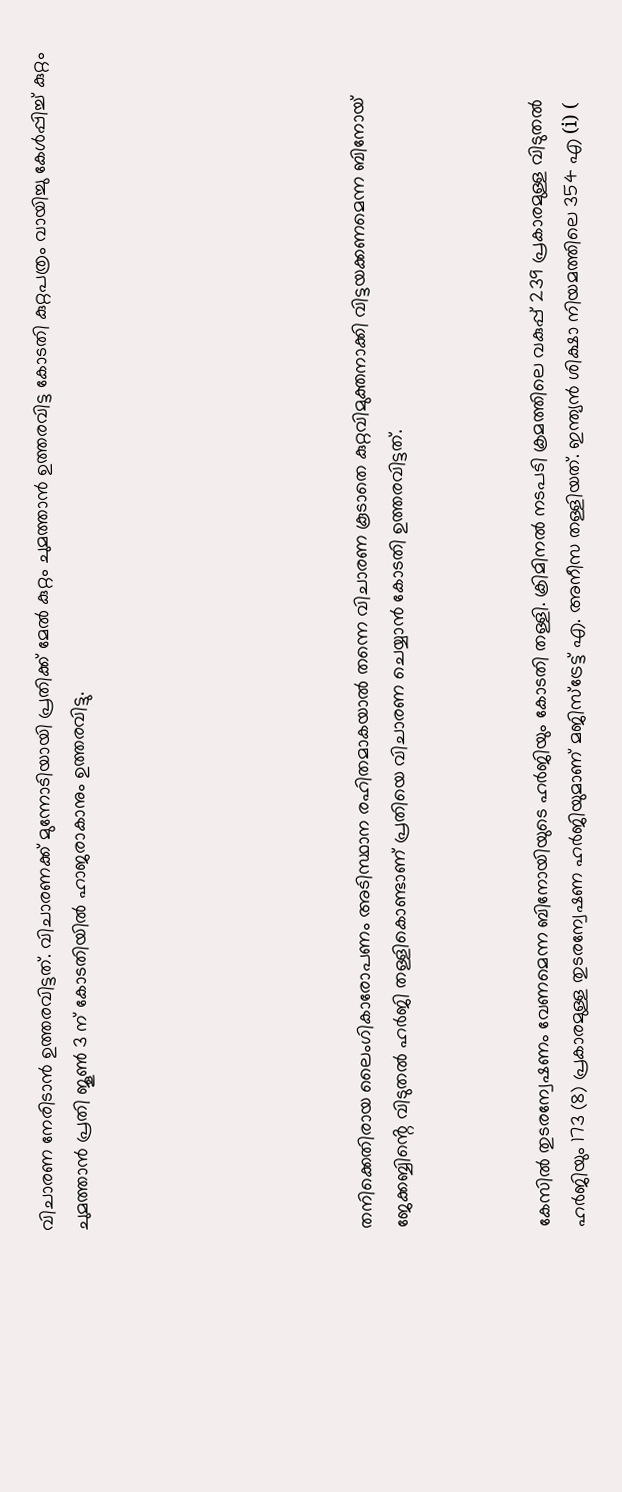വിചാരണ നേരിടാൻ ഉത്തരവിട്ടത്. വിചാരണക്ക് മുന്നോടിയായി പ്രതിക്ക് മേൽ കുറ്റം ചുമത്താൻ ഉത്തരവിട്ട കോടതി കുറ്റപത്രം വായിച്ചു കേൾപ്പിച്ച് കുറ്റം ചുമത്താൻ പ്രതി ജൂൺ 3 ന് കോടതിയിൽ ഹാജരാകാനും ഉത്തരവിട്ടു.







തനിക്കെതിരായ ലൈംഗികാരോപണം അടിസ്ഥാന രഹിതമാകയാൽ തന്നെ വിചാരണ കൂടാതെ കുറ്റവിമുക്തനാക്കി വിട്ടയക്കണമെന്ന ബിനോയ് ജേക്കബ്ബിൻ്റെ വിടുതൽ ഹർജി തള്ളികൊണ്ടാണ് പ്രതിയെ വിചാരണ ചെയ്യാൻ കോടതി ഉത്തരവിട്ടത്.



കേസിൽ തുടരന്വേഷണം വേണമെന്ന ബിനോയിയുടെ ഹർജിയും കോടതി തള്ളി. ക്രിമിനൽ നടപടി ക്രമത്തിലെ വകുപ്പ് 239 പ്രകാരമുള്ള വിടുതൽ ഹർജിയും 173 (8) പ്രകാരമുള്ള തുടരന്വേഷണ ഹർജിയുമാണ് മജിസ്ട്രേട്ട് എ. അനീസ തള്ളിയത്. ഇന്ത്യൻ ശിക്ഷാ നിയമത്തിലെ 354 എ (i) (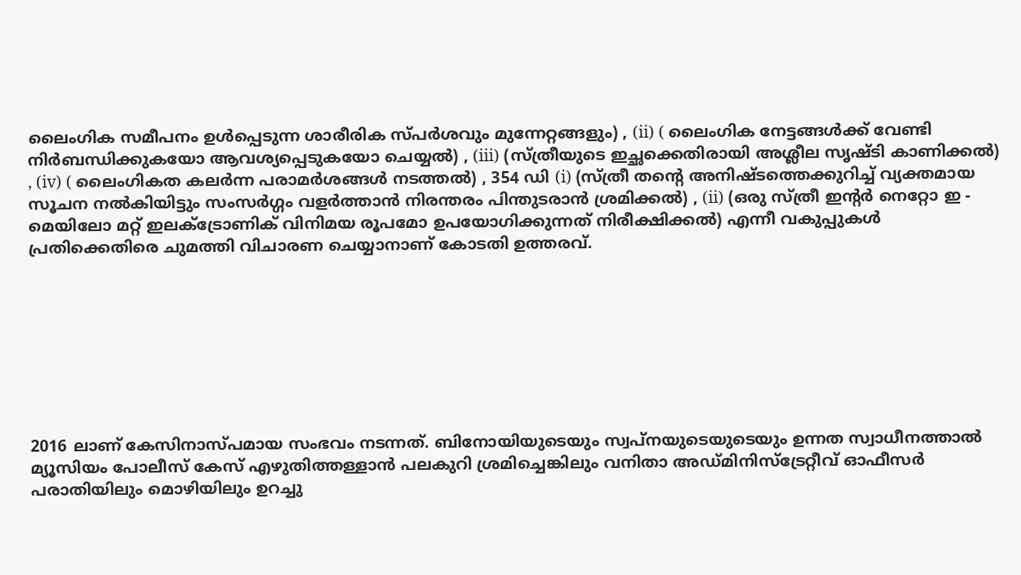ലൈംഗിക സമീപനം ഉൾപ്പെടുന്ന ശാരീരിക സ്പർശവും മുന്നേറ്റങ്ങളും) , (ii) ( ലൈംഗിക നേട്ടങ്ങൾക്ക് വേണ്ടി നിർബന്ധിക്കുകയോ ആവശ്യപ്പെടുകയോ ചെയ്യൽ) , (iii) (സ്ത്രീയുടെ ഇച്ഛക്കെതിരായി അശ്ലീല സൃഷ്ടി കാണിക്കൽ) , (iv) ( ലൈംഗികത കലർന്ന പരാമർശങ്ങൾ നടത്തൽ) , 354 ഡി (i) (സ്ത്രീ തൻ്റെ അനിഷ്ടത്തെക്കുറിച്ച് വ്യക്തമായ സൂചന നൽകിയിട്ടും സംസർഗ്ഗം വളർത്താൻ നിരന്തരം പിന്തുടരാൻ ശ്രമിക്കൽ) , (ii) (ഒരു സ്ത്രീ ഇൻ്റർ നെറ്റോ ഇ - മെയിലോ മറ്റ് ഇലക്ട്രോണിക് വിനിമയ രൂപമോ ഉപയോഗിക്കുന്നത് നിരീക്ഷിക്കൽ) എന്നീ വകുപ്പുകൾ പ്രതിക്കെതിരെ ചുമത്തി വിചാരണ ചെയ്യാനാണ് കോടതി ഉത്തരവ്.








2016 ലാണ് കേസിനാസ്പമായ സംഭവം നടന്നത്. ബിനോയിയുടെയും സ്വപ്നയുടെയുടെയും ഉന്നത സ്വാധീനത്താൽ മ്യൂസിയം പോലീസ് കേസ് എഴുതിത്തള്ളാൻ പലകുറി ശ്രമിച്ചെങ്കിലും വനിതാ അഡ്മിനിസ്ട്രേറ്റീവ് ഓഫീസർ പരാതിയിലും മൊഴിയിലും ഉറച്ചു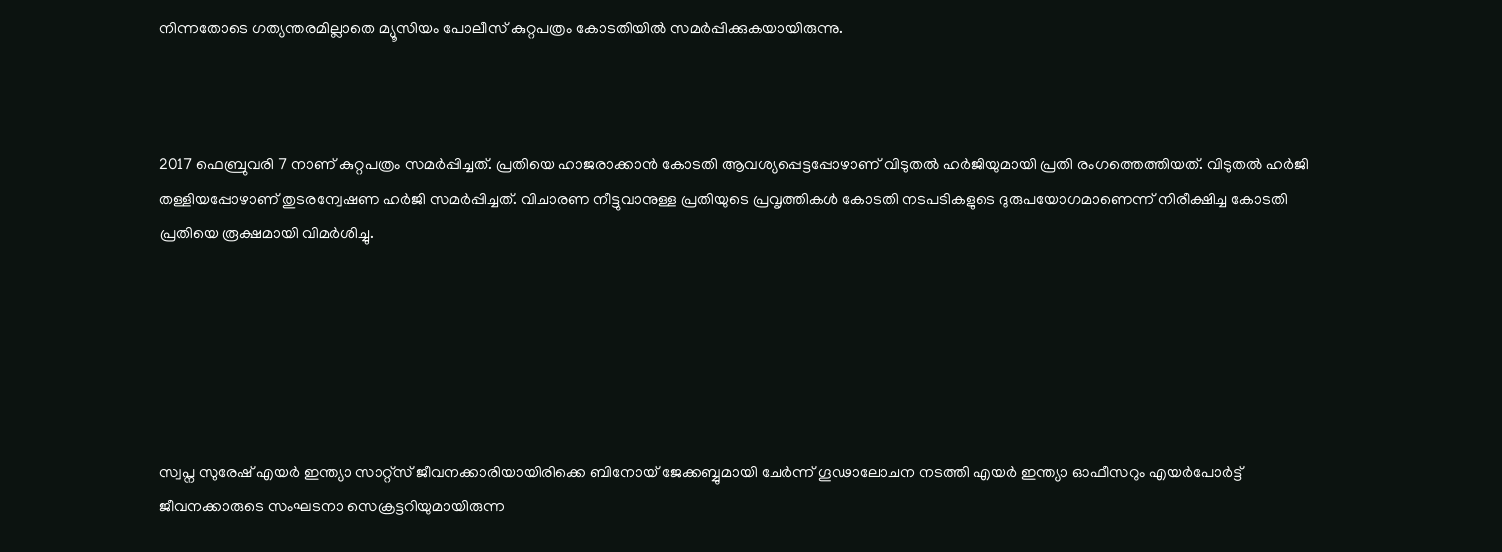നിന്നതോടെ ഗത്യന്തരമില്ലാതെ മ്യൂസിയം പോലീസ് കുറ്റപത്രം കോടതിയിൽ സമർപ്പിക്കുകയായിരുന്നു.



2017 ഫെബ്രുവരി 7 നാണ് കുറ്റപത്രം സമർപ്പിച്ചത്. പ്രതിയെ ഹാജരാക്കാൻ കോടതി ആവശ്യപ്പെട്ടപ്പോഴാണ് വിടുതൽ ഹർജിയുമായി പ്രതി രംഗത്തെത്തിയത്. വിടുതൽ ഹർജി തള്ളിയപ്പോഴാണ് തുടരന്വേഷണ ഹർജി സമർപ്പിച്ചത്. വിചാരണ നീട്ടുവാനുള്ള പ്രതിയുടെ പ്രവൃത്തികൾ കോടതി നടപടികളുടെ ദുരുപയോഗമാണെന്ന് നിരീക്ഷിച്ച കോടതി പ്രതിയെ രൂക്ഷമായി വിമർശിച്ചു.






സ്വപ്ന സുരേഷ് എയർ ഇന്ത്യാ സാറ്റ്സ് ജീവനക്കാരിയായിരിക്കെ ബിനോയ് ജേക്കബ്ബുമായി ചേർന്ന് ഗൂഢാലോചന നടത്തി എയർ ഇന്ത്യാ ഓഫീസറും എയർപോർട്ട് ജീവനക്കാരുടെ സംഘടനാ സെക്രട്ടറിയുമായിരുന്ന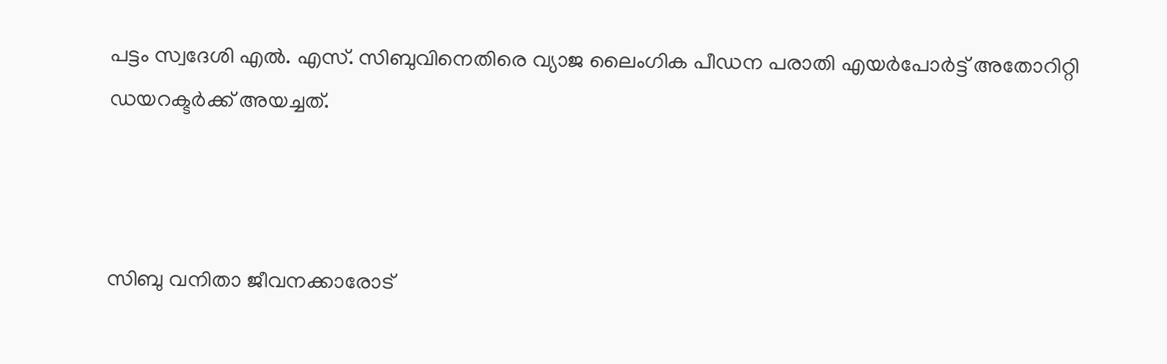പട്ടം സ്വദേശി എൽ. എസ്. സിബുവിനെതിരെ വ്യാജ ലൈംഗിക പീഡന പരാതി എയർപോർട്ട് അതോറിറ്റി ഡയറക്ടർക്ക് അയച്ചത്.



സിബു വനിതാ ജീവനക്കാരോട്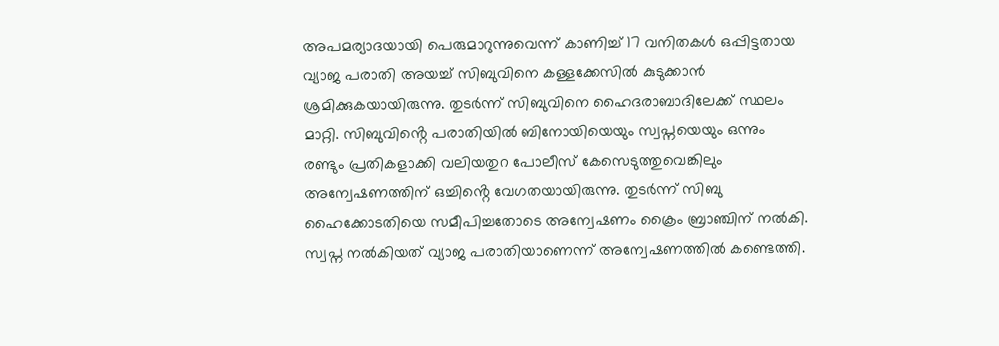അപമര്യാദയായി പെരുമാറുന്നുവെന്ന് കാണിച്ച് 17 വനിതകൾ ഒപ്പിട്ടതായ വ്യാജ പരാതി അയച്ച് സിബുവിനെ കള്ളക്കേസിൽ കുടുക്കാൻ ശ്രമിക്കുകയായിരുന്നു. തുടർന്ന് സിബുവിനെ ഹൈദരാബാദിലേക്ക് സ്ഥലം മാറ്റി. സിബുവിൻ്റെ പരാതിയിൽ ബിനോയിയെയും സ്വപ്നയെയും ഒന്നും രണ്ടും പ്രതികളാക്കി വലിയതുറ പോലീസ് കേസെടുത്തുവെങ്കിലും അന്വേഷണത്തിന് ഒച്ചിൻ്റെ വേഗതയായിരുന്നു. തുടർന്ന് സിബു ഹൈക്കോടതിയെ സമീപിച്ചതോടെ അന്വേഷണം ക്രൈം ബ്രാഞ്ചിന് നൽകി. സ്വപ്ന നൽകിയത് വ്യാജ പരാതിയാണെന്ന് അന്വേഷണത്തിൽ കണ്ടെത്തി.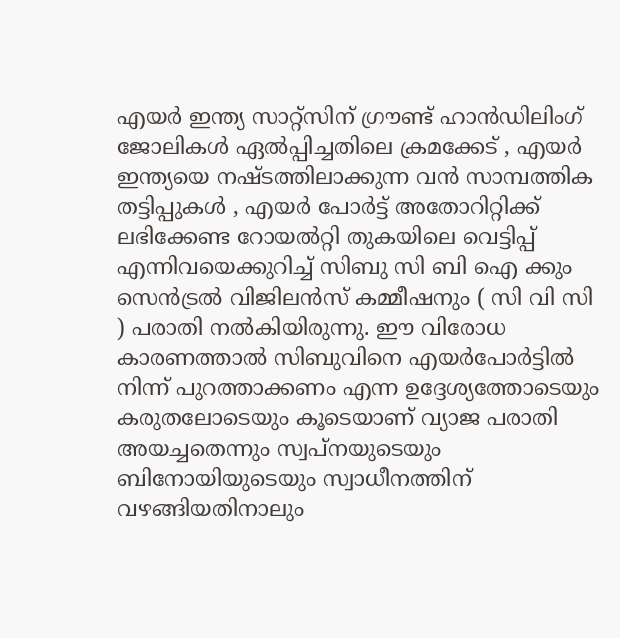എയർ ഇന്ത്യ സാറ്റ്സിന് ഗ്രൗണ്ട് ഹാൻഡിലിംഗ് ജോലികൾ ഏൽപ്പിച്ചതിലെ ക്രമക്കേട് , എയർ ഇന്ത്യയെ നഷ്ടത്തിലാക്കുന്ന വൻ സാമ്പത്തിക തട്ടിപ്പുകൾ , എയർ പോർട്ട് അതോറിറ്റിക്ക് ലഭിക്കേണ്ട റോയൽറ്റി തുകയിലെ വെട്ടിപ്പ് എന്നിവയെക്കുറിച്ച് സിബു സി ബി ഐ ക്കും സെൻട്രൽ വിജിലൻസ് കമ്മീഷനും ( സി വി സി ) പരാതി നൽകിയിരുന്നു. ഈ വിരോധ കാരണത്താൽ സിബുവിനെ എയർപോർട്ടിൽ നിന്ന് പുറത്താക്കണം എന്ന ഉദ്ദേശ്യത്തോടെയും കരുതലോടെയും കൂടെയാണ് വ്യാജ പരാതി അയച്ചതെന്നും സ്വപ്നയുടെയും ബിനോയിയുടെയും സ്വാധീനത്തിന് വഴങ്ങിയതിനാലും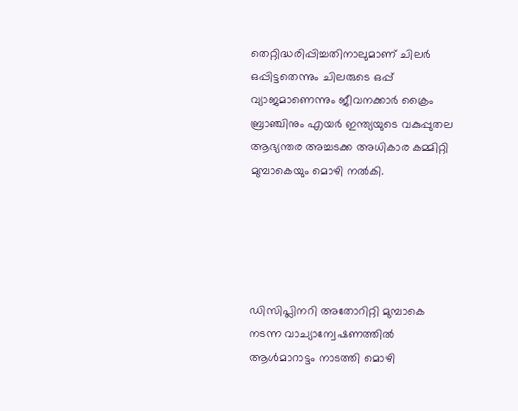തെറ്റിദ്ധരിപ്പിച്ചതിനാലുമാണ് ചിലർ ഒപ്പിട്ടതെന്നും ചിലരുടെ ഒപ്പ് വ്യാജമാണെന്നും ജീവനക്കാർ ക്രൈം ബ്രാഞ്ചിനും എയർ ഇന്ത്യയുടെ വകുപ്പുതല ആഭ്യന്തര അച്ചടക്ക അധികാര കമ്മിറ്റി മുമ്പാകെയും മൊഴി നൽകി.





ഡിസിപ്ലിനറി അതോറിറ്റി മുമ്പാകെ നടന്ന വാച്യാന്വേഷണത്തിൽ ആൾമാറാട്ടം നാടത്തി മൊഴി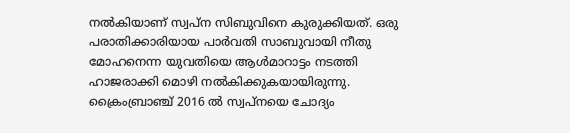നൽകിയാണ് സ്വപ്ന സിബുവിനെ കുരുക്കിയത്. ഒരു പരാതിക്കാരിയായ പാർവതി സാബുവായി നീതു മോഹനെന്ന യുവതിയെ ആൾമാറാട്ടം നടത്തി ഹാജരാക്കി മൊഴി നൽകിക്കുകയായിരുന്നു. ക്രൈംബ്രാഞ്ച് 2016 ൽ സ്വപ്നയെ ചോദ്യം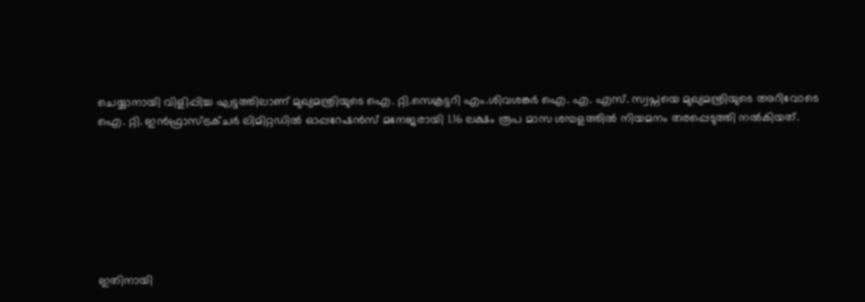ചെയ്യാനായി വിളിപ്പിച്ച ഘട്ടത്തിലാണ് മുഖ്യമന്ത്രിയുടെ ഐ. റ്റി.സെക്രട്ടറി എം.ശിവശങ്കർ ഐ. എ. എസ്. സ്വപ്നയെ മുഖ്യമന്ത്രിയുടെ അറിവോടെ ഐ. റ്റി. ഇൻഫ്രാസ്ട്രക്ചർ ലിമിറ്റഡിൽ ഓപ്പറേഷൻസ് മനേജരായി 1.16 ലക്ഷം രൂപ മാസ ശമ്പളത്തിൽ നിയമനം തരപ്പെടുത്തി നൽകിയത്.







ഇതിനായി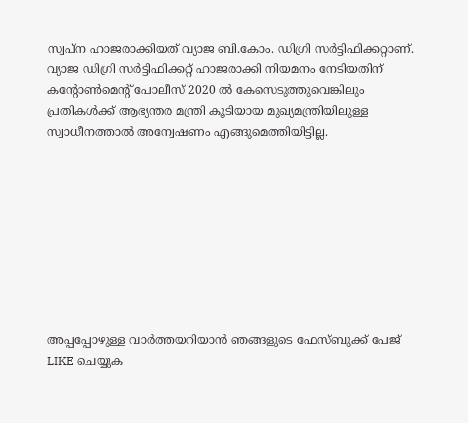സ്വപ്ന ഹാജരാക്കിയത് വ്യാജ ബി.കോം. ഡിഗ്രി സർട്ടിഫിക്കറ്റാണ്. വ്യാജ ഡിഗ്രി സർട്ടിഫിക്കറ്റ് ഹാജരാക്കി നിയമനം നേടിയതിന് കൻ്റോൺമെൻ്റ് പോലീസ് 2020 ൽ കേസെടുത്തുവെങ്കിലും പ്രതികൾക്ക് ആഭ്യന്തര മന്ത്രി കൂടിയായ മുഖ്യമന്ത്രിയിലുള്ള സ്വാധീനത്താൽ അന്വേഷണം എങ്ങുമെത്തിയിട്ടില്ല.









അപ്പപ്പോഴുള്ള വാര്‍ത്തയറിയാന്‍ ഞങ്ങളുടെ ഫേസ്‌ബുക്ക്‌ പേജ് LIKE ചെയ്യുക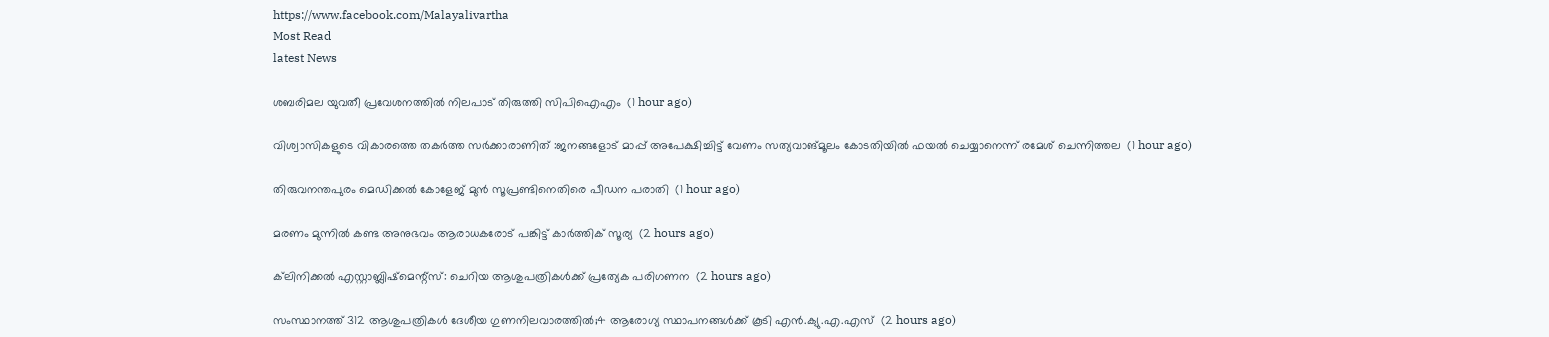https://www.facebook.com/Malayalivartha
Most Read
latest News

ശബരിമല യുവതീ പ്രവേശനത്തില്‍ നിലപാട് തിരുത്തി സിപിഐഎം  (1 hour ago)

വിശ്വാസികളുടെ വികാരത്തെ തകര്‍ത്ത സര്‍ക്കാരാണിത് :ജനങ്ങളോട് മാപ്പ് അപേക്ഷിച്ചിട്ട് വേണം സത്യവാങ്മൂലം കോടതിയില്‍ ഫയല്‍ ചെയ്യാനെന്ന് രമേശ് ചെന്നിത്തല  (1 hour ago)

തിരുവനന്തപുരം മെഡിക്കല്‍ കോളേജ് മുന്‍ സൂപ്രണ്ടിനെതിരെ പീഡന പരാതി  (1 hour ago)

മരണം മുന്നില്‍ കണ്ട അനുഭവം ആരാധകരോട് പങ്കിട്ട് കാര്‍ത്തിക് സൂര്യ  (2 hours ago)

ക്‌ലിനിക്കല്‍ എസ്റ്റാബ്ലിഷ്‌മെന്റ്‌സ്: ചെറിയ ആശുപത്രികള്‍ക്ക് പ്രത്യേക പരിഗണന  (2 hours ago)

സംസ്ഥാനത്ത് 312 ആശുപത്രികള്‍ ദേശീയ ഗുണനിലവാരത്തില്‍;4 ആരോഗ്യ സ്ഥാപനങ്ങള്‍ക്ക് കൂടി എന്‍.ക്യു.എ.എസ്  (2 hours ago)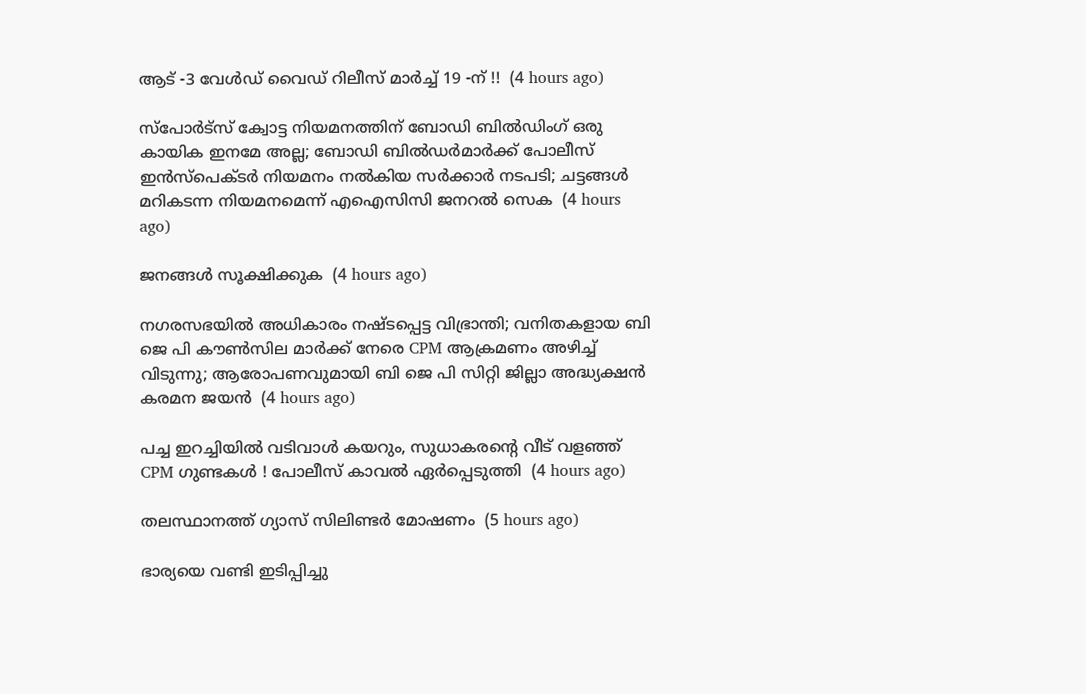ആട് -3 വേൾഡ് വൈഡ് റിലീസ് മാർച്ച്‌ 19 -ന് !!  (4 hours ago)

സ്പോര്‍ട്സ് ക്വോട്ട നിയമനത്തിന് ബോഡി ബില്‍ഡിംഗ് ഒരു കായിക ഇനമേ അല്ല; ബോഡി ബില്‍ഡര്‍മാര്‍ക്ക് പോലീസ് ഇന്‍സ്‌പെക്ടര്‍ നിയമനം നല്‍കിയ സര്‍ക്കാര്‍ നടപടി; ചട്ടങ്ങള്‍ മറികടന്ന നിയമനമെന്ന് എഐസിസി ജനറല്‍ സെക  (4 hours ago)

ജനങ്ങൾ സൂക്ഷിക്കുക  (4 hours ago)

നഗരസഭയിൽ അധികാരം നഷ്ടപ്പെട്ട വിഭ്രാന്തി; വനിതകളായ ബി ജെ പി കൗൺസില മാർക്ക് നേരെ CPM ആക്രമണം അഴിച്ച് വിടുന്നു; ആരോപണവുമായി ബി ജെ പി സിറ്റി ജില്ലാ അദ്ധ്യക്ഷൻ കരമന ജയൻ  (4 hours ago)

പച്ച ഇറച്ചിയില്‍ വടിവാള്‍ കയറും, സുധാകരന്റെ വീട് വളഞ്ഞ് CPM ഗുണ്ടകള്‍ ! പോലീസ് കാവല്‍ ഏര്‍പ്പെടുത്തി  (4 hours ago)

തലസ്ഥാനത്ത് ഗ്യാസ് സിലിണ്ടര്‍ മോഷണം  (5 hours ago)

ഭാര്യയെ വണ്ടി ഇടിപ്പിച്ചു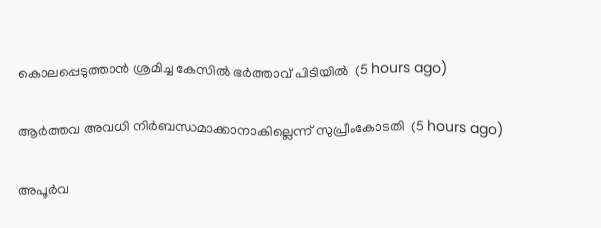കൊലപ്പെടുത്താന്‍ ശ്രമിച്ച കേസില്‍ ഭര്‍ത്താവ് പിടിയില്‍  (5 hours ago)

ആര്‍ത്തവ അവധി നിര്‍ബന്ധമാക്കാനാകില്ലെന്ന് സുപ്രീംകോടതി  (5 hours ago)

അപൂര്‍വ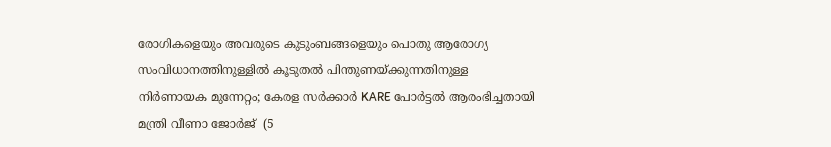രോഗികളെയും അവരുടെ കുടുംബങ്ങളെയും പൊതു ആരോഗ്യ സംവിധാനത്തിനുള്ളില്‍ കൂടുതല്‍ പിന്തുണയ്ക്കുന്നതിനുള്ള നിര്‍ണായക മുന്നേറ്റം; കേരള സര്‍ക്കാര്‍ KARE പോര്‍ട്ടല്‍ ആരംഭിച്ചതായി മന്ത്രി വീണാ ജോര്‍ജ്  (5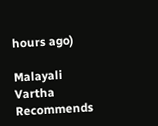hours ago)

Malayali Vartha Recommends